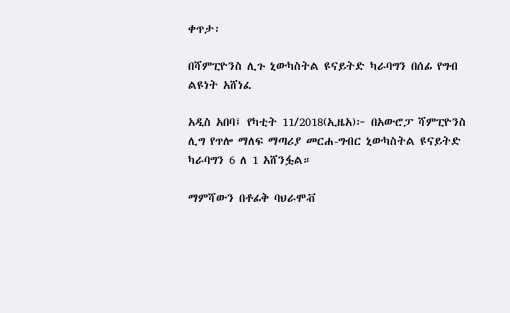ቀጥታ፡

በሻምፒዮንስ ሊጉ ኒውካስትል ዩናይትድ ካራባግን በሰፊ የግብ ልዩነት አሸነፈ

አዲስ አበባ፤ የካቲት 11/2018(ኢዜአ)፦ በአውሮፓ ሻምፒዮንስ ሊግ የጥሎ ማለፍ ማጣሪያ መርሐ-ግብር ኒውካስትል ዩናይትድ ካራባግን 6 ለ 1 አሸንፏል።

ማምሻውን በቶፊቅ ባህራሞቭ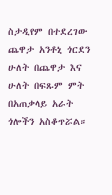ስታዲየም በተደረገው ጨዋታ አንቶኒ ጎርደን ሁለት በጨዋታ እና ሁለት በፍጹም ምት በአጠቃላይ አራት ጎሎችን አስቆጥሯል።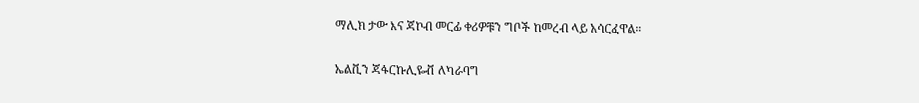ማሊክ ታው እና ጃኮብ መርፊ ቀሪዎቹን ግቦች ከመረብ ላይ አሳርፈዋል።

ኤልቪን ጃፋርኩሊዬቭ ለካራባግ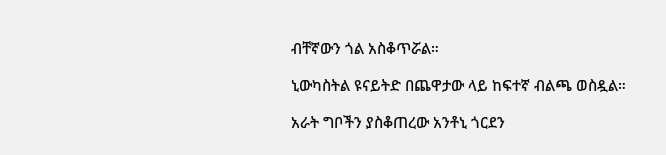ብቸኛውን ጎል አስቆጥሯል።

ኒውካስትል ዩናይትድ በጨዋታው ላይ ከፍተኛ ብልጫ ወስዷል።

አራት ግቦችን ያስቆጠረው አንቶኒ ጎርደን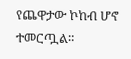የጨዋታው ኮከብ ሆኖ ተመርጧል።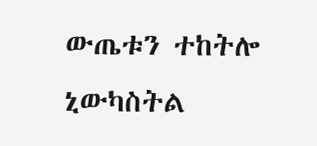ውጤቱን ተከትሎ ኒውካስትል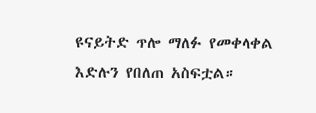ዩናይትድ ጥሎ ማለፉ የመቀላቀል እድሉን የበለጠ አስፍቷል።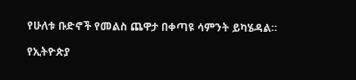የሁለቱ ቡድኖች የመልስ ጨዋታ በቀጣዩ ሳምንት ይካሄዳል።

የኢትዮጵያ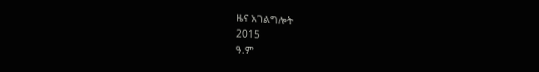ዜና አገልግሎት
2015
ዓ.ም